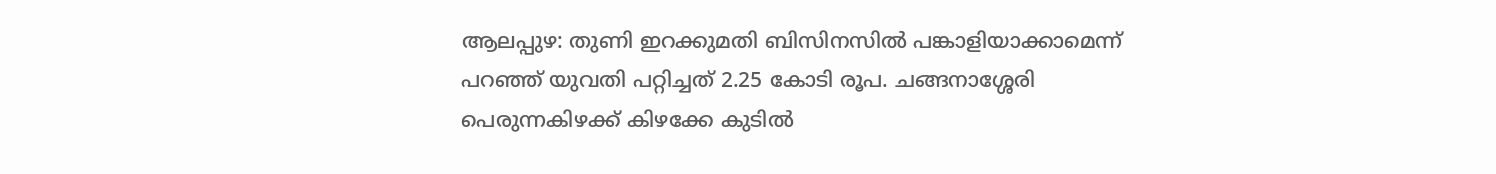ആലപ്പുഴ: തുണി ഇറക്കുമതി ബിസിനസിൽ പങ്കാളിയാക്കാമെന്ന് പറഞ്ഞ് യുവതി പറ്റിച്ചത് 2.25 കോടി രൂപ. ചങ്ങനാശ്ശേരി പെരുന്നകിഴക്ക് കിഴക്കേ കുടിൽ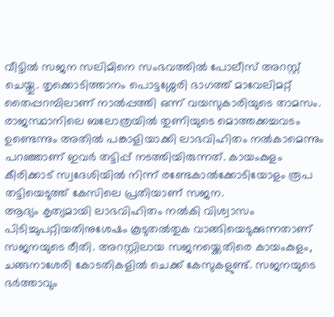വീട്ടിൽ സജന സലിമിനെ സംഭവത്തിൽ പോലീസ് അറസ്റ്റ് ചെയ്തു. തൃക്കൊടിത്താനം പൊട്ടശ്ശേരി ഭാഗത്ത് മാവേലിമറ്റ് തൈപ്പറമ്പിലാണ് നാൽപ്പത്തി ഒന്ന് വയസുകാരിയുടെ താമസം.
രാജസ്ഥാനിലെ ബലോത്രയിൽ തുണിയുടെ മൊത്തക്കച്ചവടം ഉണ്ടെന്നും അതിൽ പങ്കാളിയാക്കി ലാഭവിഹിതം നൽകാമെന്നും പറഞ്ഞാണ് ഇവർ തട്ടിപ്പ് നടത്തിയിരുന്നത്. കായംകുളം കീരിക്കാട് സ്വദേശിയിൽ നിന്ന് രണ്ടേകാൽക്കോടിയോളം രൂപ തട്ടിയെടുത്ത് കേസിലെ പ്രതിയാണ് സജന.
ആദ്യം കൃത്യമായി ലാഭവിഹിതം നൽകി വിശ്വാസം പിടിച്ചുപറ്റിയതിനുശേഷം കൂടുതൽതുക വാങ്ങിയെടുക്കുന്നതാണ് സജനയുടെ രീതി. അറസ്റ്റിലായ സജനയ്ക്കെതിരെ കായംകുളം, ചങ്ങനാശേരി കോടതികളിൽ ചെക്ക് കേസുകളുണ്ട്. സജനയുടെ ഭർത്താവും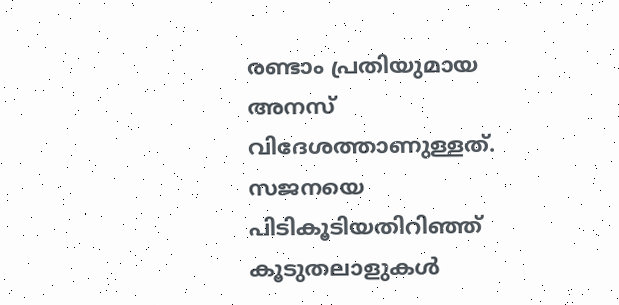രണ്ടാം പ്രതിയുമായ അനസ് വിദേശത്താണുള്ളത്. സജനയെ പിടികൂടിയതിറിഞ്ഞ് കൂടുതലാളുകൾ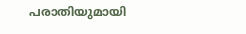പരാതിയുമായി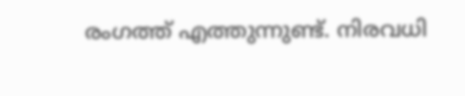രംഗത്ത് എത്തുന്നുണ്ട്. നിരവധി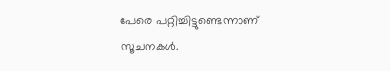പേരെ പറ്റിച്ചിട്ടുണ്ടെന്നാണ് സൂചനകൾ.